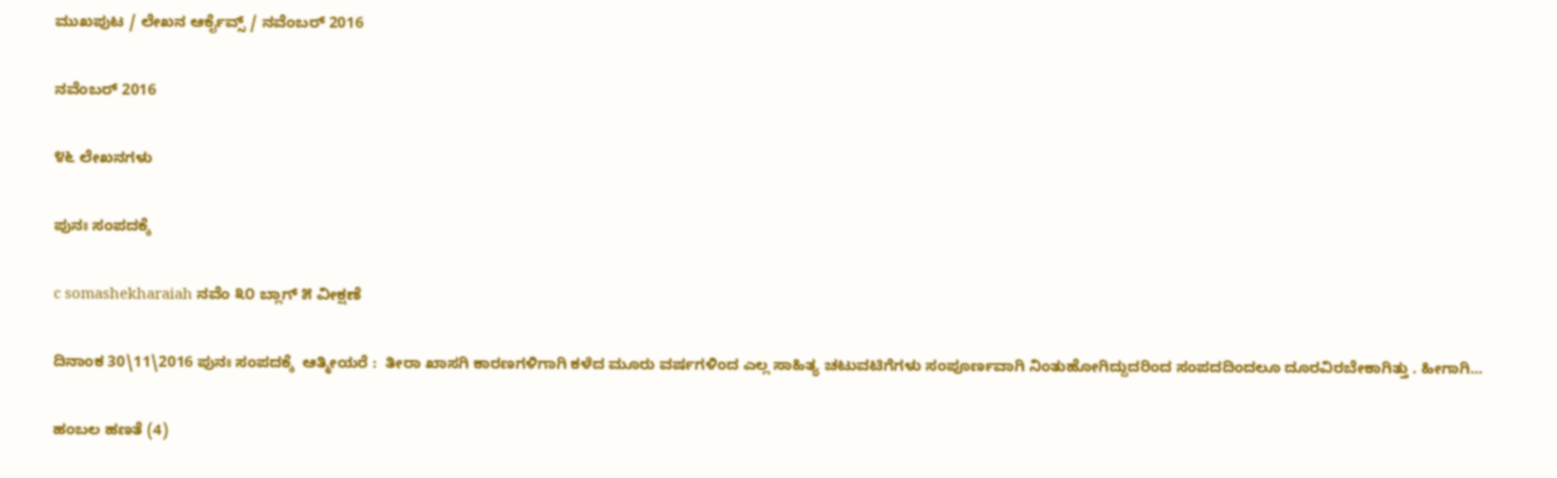ಮುಖಪುಟ / ಲೇಖನ ಆರ್ಕೈವ್ಸ್ / ನವೆಂಬರ್ 2016

ನವೆಂಬರ್ 2016

೪೬ ಲೇಖನಗಳು

ಪುನಃ ಸಂಪದಕ್ಕೆ

c somashekharaiah ನವೆಂ ೩೦ ಬ್ಲಾಗ್ ೫ ವೀಕ್ಷಣೆ

ದಿನಾಂಕ 30\11\2016 ಪುನಃ ಸಂಪದಕ್ಕೆ  ಆತ್ಮೀಯರೆ :  ತೀರಾ ಖಾಸಗಿ ಕಾರಣಗಳಿಗಾಗಿ ಕಳೆದ ಮೂರು ವರ್ಷಗಳಿಂದ ಎಲ್ಲ ಸಾಹಿತ್ಯ ಚಟುವಟಿಗೆಗಳು ಸಂಪೂರ್ಣವಾಗಿ ನಿಂತುಹೋಗಿದ್ದುದರಿಂದ ಸಂಪದದಿಂದಲೂ ದೂರವಿರಬೇಕಾಗಿತ್ತು . ಹೀಗಾಗಿ...

ಹಂಬಲ ಹಣತೆ (4)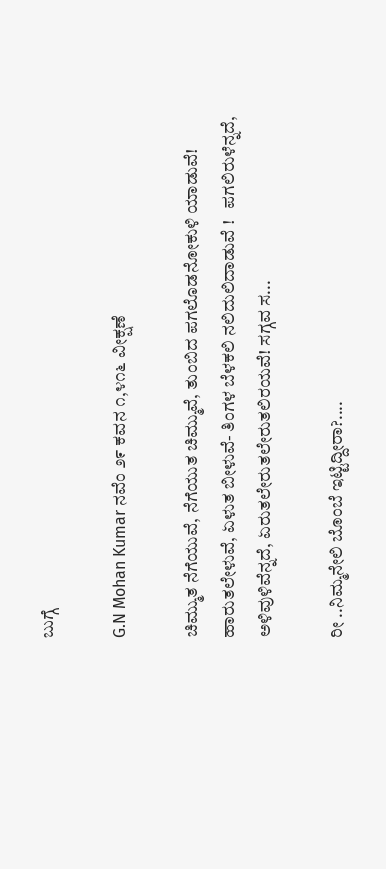ಬುಗ್ಗೆ

G.N Mohan Kumar ನವೆಂ ೨೯ ಕವನ ೧,೪೧೬ ವೀಕ್ಷಣೆ

ಚಿಮ್ಮುತ ನೆಗೆಯುವೆ, ನೆಗೆಯುತ ಚಿಮ್ಮುವೆ, ತುಂಬಿದ ಪಗಲೊಡನೋಕುಳಿ ಯಾಡುವೆ! ಹಾರುತಲೇಳುವೆ, ಏಳುತ ಬೀಳುವೆ- ತಿಂಗಳ ಬೆಳಕಲಿ ನಲಿದುಲಿದಾಡುವೆ !   ಪಗಲಿರುಳೆನ್ನದೆ, ಅಳಿವುಳಿವೆನ್ನದೆ, ಏರುತಲೇರುತಲೇರುತಲಿರಯವೆ! ಸಗ್ಗವ ಸ...

ರೀ ..ನಿಮ್ಮನೇಲಿ ಬೊಂಬೆ ಇಟ್ಟಿದ್ದೀರಾ?....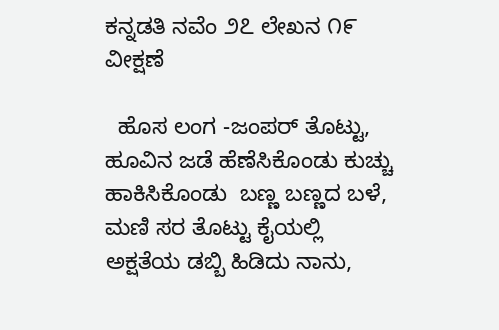ಕನ್ನಡತಿ ನವೆಂ ೨೭ ಲೇಖನ ೧೯ ವೀಕ್ಷಣೆ

  ಹೊಸ ಲಂಗ -ಜಂಪರ್ ತೊಟ್ಟು, ಹೂವಿನ ಜಡೆ ಹೆಣೆಸಿಕೊಂಡು ಕುಚ್ಚು ಹಾಕಿಸಿಕೊಂಡು  ಬಣ್ಣ ಬಣ್ಣದ ಬಳೆ, ಮಣಿ ಸರ ತೊಟ್ಟು ಕೈಯಲ್ಲಿ ಅಕ್ಷತೆಯ ಡಬ್ಬಿ ಹಿಡಿದು ನಾನು,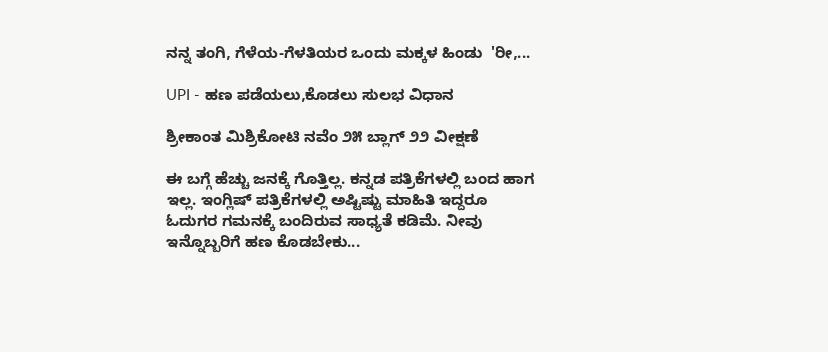ನನ್ನ ತಂಗಿ, ಗೆಳೆಯ-ಗೆಳತಿಯರ ಒಂದು ಮಕ್ಕಳ ಹಿಂಡು  'ರೀ,...

UPI - ಹಣ ಪಡೆಯಲು,ಕೊಡಲು ಸುಲಭ ವಿಧಾನ

ಶ್ರೀಕಾಂತ ಮಿಶ್ರಿಕೋಟಿ ನವೆಂ ೨೫ ಬ್ಲಾಗ್ ೨೨ ವೀಕ್ಷಣೆ

ಈ ಬಗ್ಗೆ ಹೆಚ್ಚು ಜನಕ್ಕೆ ಗೊತ್ತಿಲ್ಲ. ಕನ್ನಡ ಪತ್ರಿಕೆಗಳಲ್ಲಿ ಬಂದ ಹಾಗ ಇಲ್ಲ. ಇಂಗ್ಲಿಷ್ ಪತ್ರಿಕೆಗಳಲ್ಲಿ ಅಷ್ಟಿಷ್ಟು ಮಾಹಿತಿ ಇದ್ದರೂ ಓದುಗರ ಗಮನಕ್ಕೆ ಬಂದಿರುವ ಸಾಧ್ಯತೆ ಕಡಿಮೆ. ನೀವು ಇನ್ನೊಬ್ಬರಿಗೆ ಹಣ ಕೊಡಬೇಕು...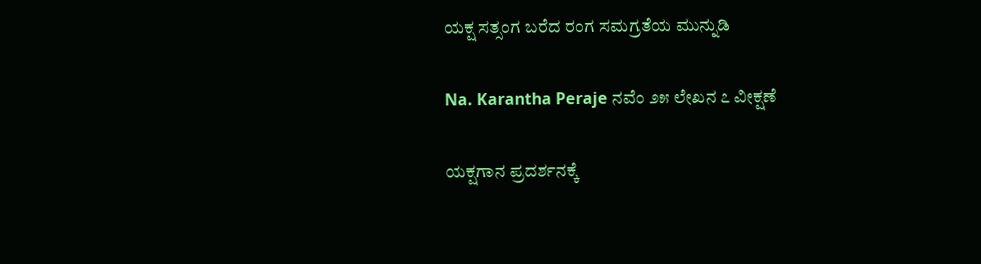ಯಕ್ಷ ಸತ್ಸಂಗ ಬರೆದ ರಂಗ ಸಮಗ್ರತೆಯ ಮುನ್ನುಡಿ

Na. Karantha Peraje ನವೆಂ ೨೫ ಲೇಖನ ೭ ವೀಕ್ಷಣೆ

ಯಕ್ಷಗಾನ ಪ್ರದರ್ಶನಕ್ಕೆ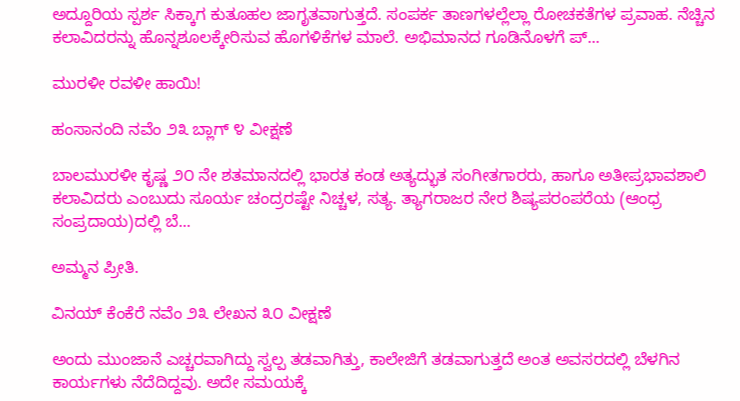ಅದ್ದೂರಿಯ ಸ್ಪರ್ಶ ಸಿಕ್ಕಾಗ ಕುತೂಹಲ ಜಾಗೃತವಾಗುತ್ತದೆ. ಸಂಪರ್ಕ ತಾಣಗಳಲ್ಲೆಲ್ಲಾ ರೋಚಕತೆಗಳ ಪ್ರವಾಹ. ನೆಚ್ಚಿನ ಕಲಾವಿದರನ್ನು ಹೊನ್ನಶೂಲಕ್ಕೇರಿಸುವ ಹೊಗಳಿಕೆಗಳ ಮಾಲೆ. ಅಭಿಮಾನದ ಗೂಡಿನೊಳಗೆ ಪ್...

ಮುರಳೀ ರವಳೀ ಹಾಯಿ!

ಹಂಸಾನಂದಿ ನವೆಂ ೨೩ ಬ್ಲಾಗ್ ೪ ವೀಕ್ಷಣೆ

ಬಾಲಮುರಳೀ ಕೃಷ್ಣ ೨೦ ನೇ ಶತಮಾನದಲ್ಲಿ ಭಾರತ ಕಂಡ ಅತ್ಯದ್ಭುತ ಸಂಗೀತಗಾರರು, ಹಾಗೂ ಅತೀಪ್ರಭಾವಶಾಲಿ ಕಲಾವಿದರು ಎಂಬುದು ಸೂರ್ಯ ಚಂದ್ರರಷ್ಟೇ ನಿಚ್ಚಳ, ಸತ್ಯ. ತ್ಯಾಗರಾಜರ ನೇರ ಶಿಷ್ಯಪರಂಪರೆಯ (ಆಂಧ್ರ ಸಂಪ್ರದಾಯ)ದಲ್ಲಿ ಬೆ...

ಅಮ್ಮನ ಪ್ರೀತಿ.

ವಿನಯ್ ಕೆಂಕೆರೆ ನವೆಂ ೨೩ ಲೇಖನ ೩೦ ವೀಕ್ಷಣೆ

ಅಂದು ಮುಂಜಾನೆ ಎಚ್ಚರವಾಗಿದ್ದು ಸ್ವಲ್ಪ ತಡವಾಗಿತ್ತು, ಕಾಲೇಜಿಗೆ ತಡವಾಗುತ್ತದೆ ಅಂತ ಅವಸರದಲ್ಲಿ ಬೆಳಗಿನ ಕಾರ್ಯಗಳು ನೆದೆದಿದ್ದವು. ಅದೇ ಸಮಯಕ್ಕೆ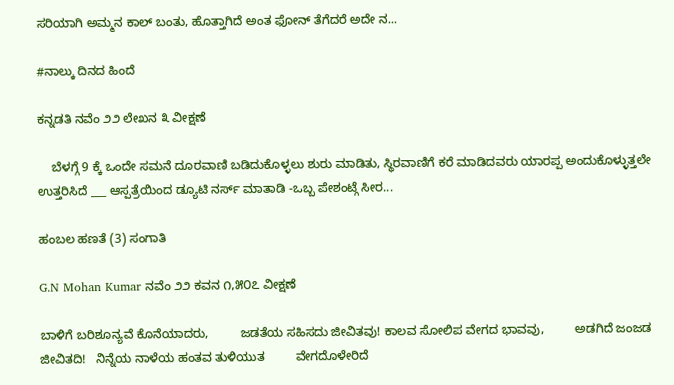ಸರಿಯಾಗಿ ಅಮ್ಮನ ಕಾಲ್ ಬಂತು, ಹೊತ್ತಾಗಿದೆ ಅಂತ ಫೋನ್ ತೆಗೆದರೆ ಅದೇ ನ...

#ನಾಲ್ಕು ದಿನದ ಹಿಂದೆ

ಕನ್ನಡತಿ ನವೆಂ ೨೨ ಲೇಖನ ೩ ವೀಕ್ಷಣೆ

    ಬೆಳಗ್ಗೆ 9 ಕ್ಕೆ ಒಂದೇ ಸಮನೆ ದೂರವಾಣಿ ಬಡಿದುಕೊಳ್ಳಲು ಶುರು ಮಾಡಿತು, ಸ್ಥಿರವಾಣಿಗೆ ಕರೆ ಮಾಡಿದವರು ಯಾರಪ್ಪ ಅಂದುಕೊಳ್ಳುತ್ತಲೇ ಉತ್ತರಿಸಿದೆ ___ ಆಸ್ಪತ್ರೆಯಿಂದ ಡ್ಯೂಟಿ ನರ್ಸ್ ಮಾತಾಡಿ -ಒಬ್ಬ ಪೇಶಂಟ್ಗೆ ಸೀರ...

ಹಂಬಲ ಹಣತೆ (3) ಸಂಗಾತಿ

G.N Mohan Kumar ನವೆಂ ೨೨ ಕವನ ೧,೫೦೭ ವೀಕ್ಷಣೆ

ಬಾಳಿಗೆ ಬರಿಶೂನ್ಯವೆ ಕೊನೆಯಾದರು,         ಜಡತೆಯ ಸಹಿಸದು ಜೀವಿತವು! ಕಾಲವ ಸೋಲಿಪ ವೇಗದ ಭಾವವು,         ಅಡಗಿದೆ ಜಂಜಡ ಜೀವಿತದಿ!   ನಿನ್ನೆಯ ನಾಳೆಯ ಹಂತವ ತುಳಿಯುತ         ವೇಗದೊಳೇರಿದೆ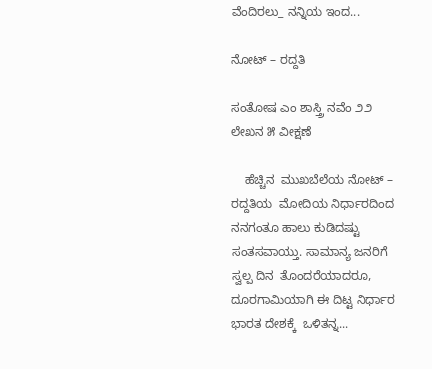ವೆಂದಿರಲು_ ನನ್ನಿಯ ಇಂದ...

ನೋಟ್ – ರದ್ದತಿ

ಸಂತೋಷ‌ ಎಂ ಶಾಸ್ತ್ರಿ ನವೆಂ ೨೨ ಲೇಖನ ೫ ವೀಕ್ಷಣೆ

    ಹೆಚ್ಚಿನ  ಮುಖಬೆಲೆಯ ನೋಟ್ – ರದ್ದತಿಯ  ಮೋದಿಯ ನಿರ್ಧಾರದಿಂದ  ನನಗಂತೂ ಹಾಲು ಕುಡಿದಷ್ಟು ಸಂತಸವಾಯ್ತು. ಸಾಮಾನ್ಯ ಜನರಿಗೆ ಸ್ವಲ್ಪ ದಿನ  ತೊಂದರೆಯಾದರೂ, ದೂರಗಾಮಿಯಾಗಿ ಈ ದಿಟ್ಟ ನಿರ್ಧಾರ ಭಾರತ ದೇಶಕ್ಕೆ  ಒಳಿತನ್ನ...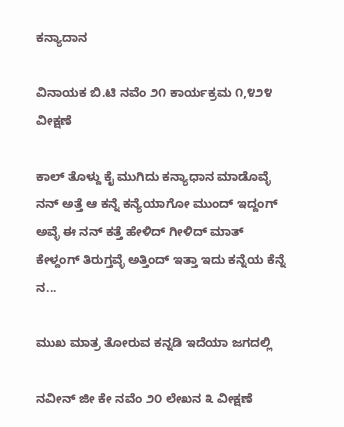ಕನ್ಯಾದಾನ

ವಿನಾಯಕ ಬಿ.ಟಿ ನವೆಂ ೨೧ ಕಾರ್ಯಕ್ರಮ ೧,೪೨೪ ವೀಕ್ಷಣೆ

ಕಾಲ್ ತೊಳ್ದು ಕೈ ಮುಗಿದು ಕನ್ಯಾಧಾನ ಮಾಡೊವ್ಳೆ ನನ್ ಅತ್ತೆ ಆ ಕನ್ನೆ ಕನ್ಯೆಯಾಗೋ ಮುಂದ್ ಇದ್ದಂಗ್ ಅವ್ಳೆ ಈ ನನ್ ಕತ್ತೆ ಹೇಳಿದ್ ಗೀಳಿದ್ ಮಾತ್ ಕೇಳ್ದಂಗ್ ತಿರುಗ್ತವ್ಳೆ ಅತ್ತಿಂದ್ ಇತ್ತಾ ಇದು ಕನ್ನೆಯ ಕೆನ್ನೆ ನ...

ಮುಖ ಮಾತ್ರ ತೋರುವ ಕನ್ನಡಿ ಇದೆಯಾ ಜಗದಲ್ಲಿ

ನವೀನ್ ಜೀ ಕೇ ನವೆಂ ೨೦ ಲೇಖನ ೩ ವೀಕ್ಷಣೆ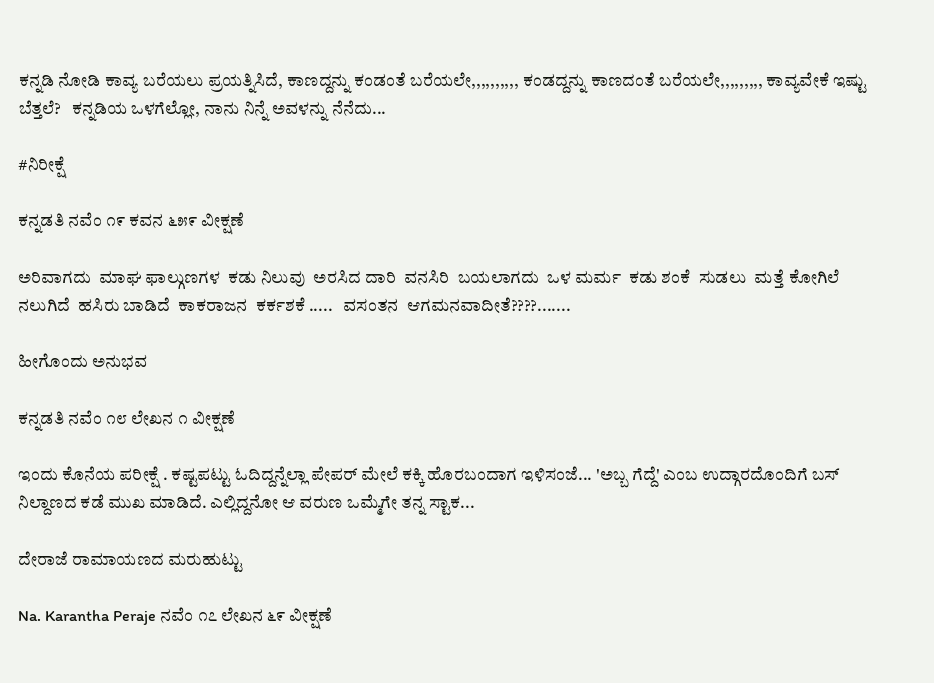ಕನ್ನಡಿ ನೋಡಿ ಕಾವ್ಯ ಬರೆಯಲು ಪ್ರಯತ್ನಿಸಿದೆ, ಕಾಣದ್ದನ್ನು ಕಂಡಂತೆ ಬರೆಯಲೇ,,,,,,,,,, ಕಂಡದ್ದನ್ನು ಕಾಣದಂತೆ ಬರೆಯಲೇ,,,,,,,,, ಕಾವ್ಯವೇಕೆ ಇಷ್ಟು ಬೆತ್ತಲೆ?   ಕನ್ನಡಿಯ ಒಳಗೆಲ್ಲೋ, ನಾನು ನಿನ್ನೆ ಅವಳನ್ನು ನೆನೆದು...

#ನಿರೀಕ್ಷೆ

ಕನ್ನಡತಿ ನವೆಂ ೧೯ ಕವನ ೬೫೯ ವೀಕ್ಷಣೆ

ಅರಿವಾಗದು  ಮಾಘ ಫಾಲ್ಗುಣಗಳ  ಕಡು ನಿಲುವು  ಅರಸಿದ ದಾರಿ  ವನಸಿರಿ  ಬಯಲಾಗದು  ಒಳ ಮರ್ಮ  ಕಡು ಶಂಕೆ  ಸುಡಲು  ಮತ್ತೆ ಕೋಗಿಲೆ  ನಲುಗಿದೆ  ಹಸಿರು ಬಾಡಿದೆ  ಕಾಕರಾಜನ  ಕರ್ಕಶಕೆ .....   ವಸಂತನ  ಆಗಮನವಾದೀತೆ????.......

ಹೀಗೊಂದು ಅನುಭವ

ಕನ್ನಡತಿ ನವೆಂ ೧೮ ಲೇಖನ ೧ ವೀಕ್ಷಣೆ

ಇಂದು ಕೊನೆಯ ಪರೀಕ್ಷೆ . ಕಷ್ಟಪಟ್ಟು ಓದಿದ್ದನ್ನೆಲ್ಲಾ ಪೇಪರ್ ಮೇಲೆ ಕಕ್ಕಿ ಹೊರಬಂದಾಗ ಇಳಿಸಂಜೆ... 'ಅಬ್ಬ ಗೆದ್ದೆ' ಎಂಬ ಉದ್ಗಾರದೊಂದಿಗೆ ಬಸ್ ನಿಲ್ದಾಣದ ಕಡೆ ಮುಖ ಮಾಡಿದೆ. ಎಲ್ಲಿದ್ದನೋ ಆ ವರುಣ ಒಮ್ಮೆಗೇ ತನ್ನ ಸ್ಟಾಕ...

ದೇರಾಜೆ ರಾಮಾಯಣದ ಮರುಹುಟ್ಟು

Na. Karantha Peraje ನವೆಂ ೧೭ ಲೇಖನ ೬೯ ವೀಕ್ಷಣೆ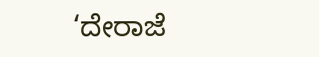‘ದೇರಾಜೆ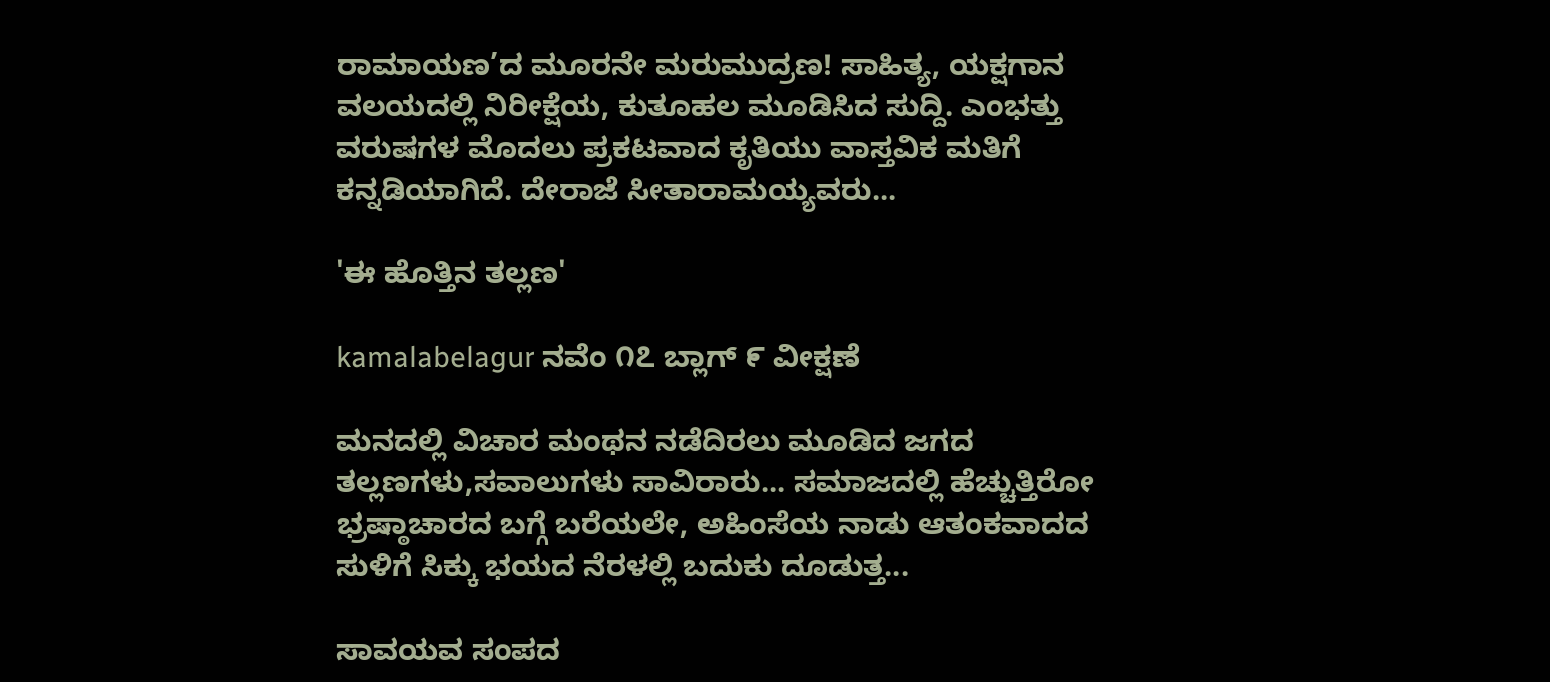ರಾಮಾಯಣ’ದ ಮೂರನೇ ಮರುಮುದ್ರಣ! ಸಾಹಿತ್ಯ, ಯಕ್ಷಗಾನ ವಲಯದಲ್ಲಿ ನಿರೀಕ್ಷೆಯ, ಕುತೂಹಲ ಮೂಡಿಸಿದ ಸುದ್ದಿ. ಎಂಭತ್ತು ವರುಷಗಳ ಮೊದಲು ಪ್ರಕಟವಾದ ಕೃತಿಯು ವಾಸ್ತವಿಕ ಮತಿಗೆ ಕನ್ನಡಿಯಾಗಿದೆ. ದೇರಾಜೆ ಸೀತಾರಾಮಯ್ಯವರು...

'ಈ ಹೊತ್ತಿನ ತಲ್ಲಣ'

kamalabelagur ನವೆಂ ೧೭ ಬ್ಲಾಗ್ ೯ ವೀಕ್ಷಣೆ

ಮನದಲ್ಲಿ ವಿಚಾರ ಮಂಥನ ನಡೆದಿರಲು ಮೂಡಿದ ಜಗದ ತಲ್ಲಣಗಳು,ಸವಾಲುಗಳು ಸಾವಿರಾರು... ಸಮಾಜದಲ್ಲಿ ಹೆಚ್ಚುತ್ತಿರೋ ಭ್ರಷ್ಠಾಚಾರದ ಬಗ್ಗೆ ಬರೆಯಲೇ, ಅಹಿಂಸೆಯ ನಾಡು ಆತಂಕವಾದದ ಸುಳಿಗೆ ಸಿಕ್ಕು ಭಯದ ನೆರಳಲ್ಲಿ ಬದುಕು ದೂಡುತ್ತ...

ಸಾವಯವ ಸಂಪದ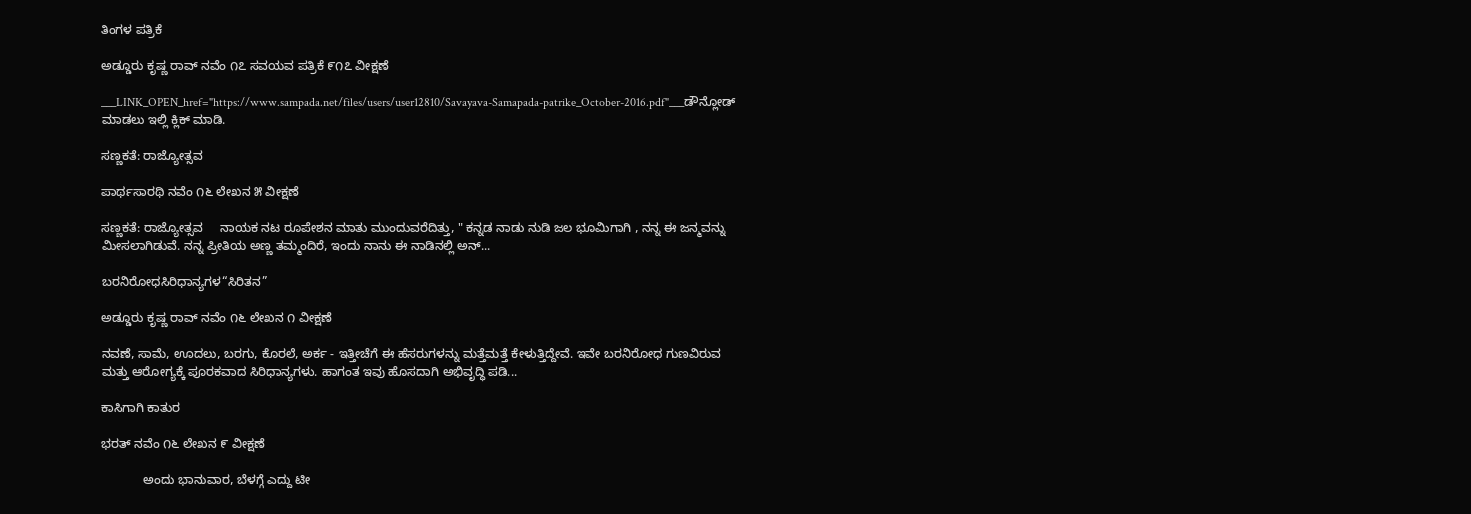ತಿಂಗಳ ಪತ್ರಿಕೆ

ಅಡ್ಡೂರು ಕೃಷ್ಣ ರಾವ್ ನವೆಂ ೧೭ ಸವಯವ ಪತ್ರಿಕೆ ೯೧೭ ವೀಕ್ಷಣೆ

___LINK_OPEN_href="https://www.sampada.net/files/users/user12810/Savayava-Samapada-patrike_October-2016.pdf"___ಡೌನ್ಲೋಡ್ ಮಾಡಲು ಇಲ್ಲಿ ಕ್ಲಿಕ್ ಮಾಡಿ.

ಸಣ್ಣಕತೆ: ರಾಜ್ಯೋತ್ಸವ

ಪಾರ್ಥಸಾರಥಿ ನವೆಂ ೧೬ ಲೇಖನ ೫ ವೀಕ್ಷಣೆ

ಸಣ್ಣಕತೆ: ರಾಜ್ಯೋತ್ಸವ     ನಾಯಕ ನಟ ರೂಪೇಶನ ಮಾತು ಮುಂದುವರೆದಿತ್ತು, " ಕನ್ನಡ ನಾಡು ನುಡಿ ಜಲ ಭೂಮಿಗಾಗಿ , ನನ್ನ ಈ ಜನ್ಮವನ್ನು ಮೀಸಲಾಗಿಡುವೆ. ನನ್ನ ಪ್ರೀತಿಯ ಅಣ್ಣ ತಮ್ಮಂದಿರೆ, ಇಂದು ನಾನು ಈ ನಾಡಿನಲ್ಲಿ ಅನ್...

ಬರನಿರೋಧಸಿರಿಧಾನ್ಯಗಳ“ಸಿರಿತನ”

ಅಡ್ಡೂರು ಕೃಷ್ಣ ರಾವ್ ನವೆಂ ೧೬ ಲೇಖನ ೧ ವೀಕ್ಷಣೆ

ನವಣೆ, ಸಾಮೆ, ಊದಲು, ಬರಗು, ಕೊರಲೆ, ಅರ್ಕ - ಇತ್ತೀಚೆಗೆ ಈ ಹೆಸರುಗಳನ್ನು ಮತ್ತೆಮತ್ತೆ ಕೇಳುತ್ತಿದ್ದೇವೆ. ಇವೇ ಬರನಿರೋಧ ಗುಣವಿರುವ ಮತ್ತು ಆರೋಗ್ಯಕ್ಕೆ ಪೂರಕವಾದ ಸಿರಿಧಾನ್ಯಗಳು. ಹಾಗಂತ ಇವು ಹೊಸದಾಗಿ ಅಭಿವೃದ್ಧಿ ಪಡಿ...

ಕಾಸಿಗಾಗಿ ಕಾತುರ

ಭರತ್ ನವೆಂ ೧೬ ಲೇಖನ ೯ ವೀಕ್ಷಣೆ

            ಅಂದು ಭಾನುವಾರ, ಬೆಳಗ್ಗೆ ಎದ್ದು ಟೀ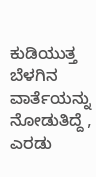ಕುಡಿಯುತ್ತ ಬೆಳಗಿನ ವಾರ್ತೆಯನ್ನು ನೋಡುತಿದ್ದೆ , ಎರಡು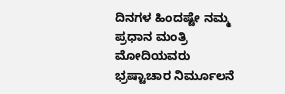ದಿನಗಳ ಹಿಂದಷ್ಟೇ ನಮ್ಮ ಪ್ರಧಾನ ಮಂತ್ರಿ ಮೋದಿಯವರು ಭ್ರಷ್ಟಾಚಾರ ನಿರ್ಮೂಲನೆ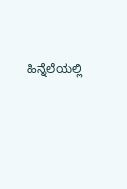ಹಿನ್ನೆಲೆಯಲ್ಲಿ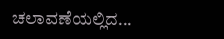ಚಲಾವಣೆಯಲ್ಲಿದ...